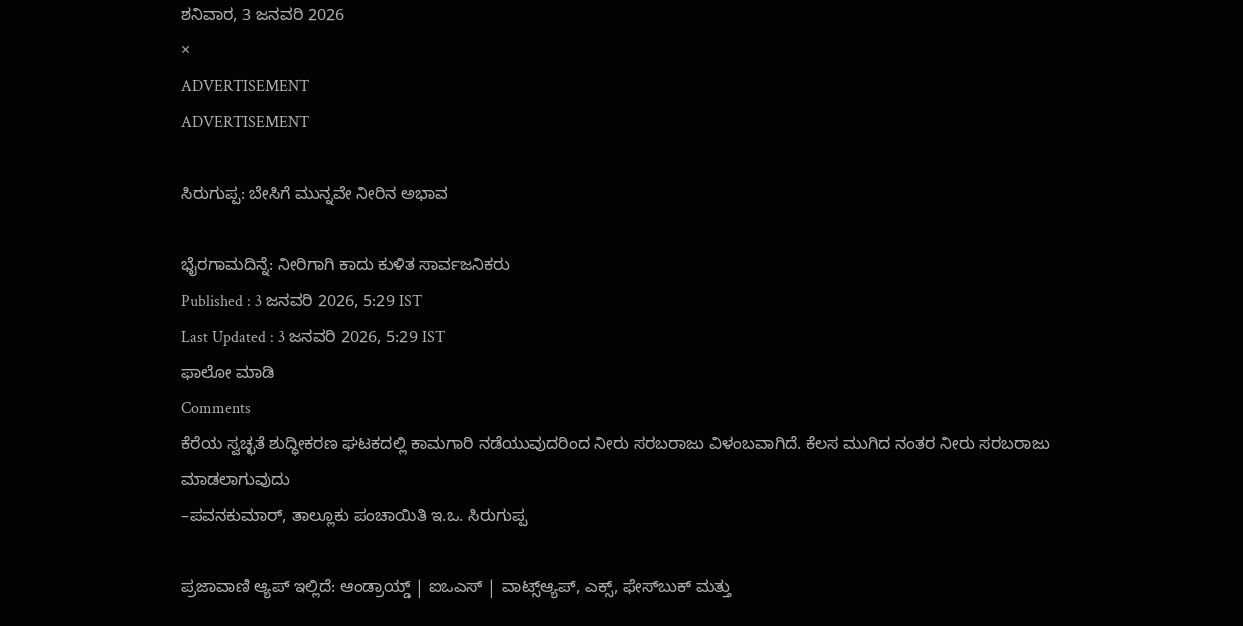ಶನಿವಾರ, 3 ಜನವರಿ 2026
×
ADVERTISEMENT
ADVERTISEMENT

ಸಿರುಗುಪ್ಪ: ಬೇಸಿಗೆ ಮುನ್ನವೇ ನೀರಿನ ಅಭಾವ

ಭೈರಗಾಮದಿನ್ನೆ: ನೀರಿಗಾಗಿ ಕಾದು ಕುಳಿತ ಸಾರ್ವಜನಿಕರು
Published : 3 ಜನವರಿ 2026, 5:29 IST
Last Updated : 3 ಜನವರಿ 2026, 5:29 IST
ಫಾಲೋ ಮಾಡಿ
Comments
ಕೆರೆಯ ಸ್ವಚ್ಛತೆ ಶುದ್ಧೀಕರಣ ಘಟಕದಲ್ಲಿ ಕಾಮಗಾರಿ ನಡೆಯುವುದರಿಂದ ನೀರು ಸರಬರಾಜು ವಿಳಂಬವಾಗಿದೆ. ಕೆಲಸ ಮುಗಿದ ನಂತರ ನೀರು ಸರಬರಾಜು ಮಾಡಲಾಗುವುದು
–ಪವನಕುಮಾರ್‌, ತಾಲ್ಲೂಕು ಪಂಚಾಯಿತಿ ಇ.ಒ. ಸಿರುಗುಪ್ಪ

ಪ್ರಜಾವಾಣಿ ಆ್ಯಪ್ ಇಲ್ಲಿದೆ: ಆಂಡ್ರಾಯ್ಡ್ | ಐಒಎಸ್ | ವಾಟ್ಸ್ಆ್ಯಪ್, ಎಕ್ಸ್, ಫೇಸ್‌ಬುಕ್ ಮತ್ತು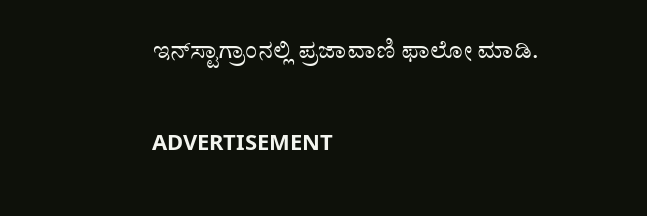ಇನ್‌ಸ್ಟಾಗ್ರಾಂನಲ್ಲಿ ಪ್ರಜಾವಾಣಿ ಫಾಲೋ ಮಾಡಿ.

ADVERTISEMENT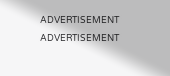ADVERTISEMENT
ADVERTISEMENT